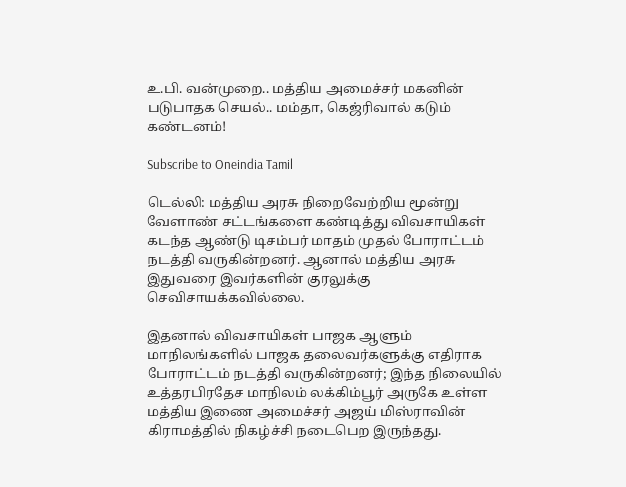உ.பி. வன்முறை.. மத்திய அமைச்சர் மகனின் படுபாதக செயல்.. மம்தா, கெஜ்ரிவால் கடும் கண்டனம்!

Subscribe to Oneindia Tamil

டெல்லி: மத்திய அரசு நிறைவேற்றிய மூன்று வேளாண் சட்டங்களை கண்டித்து விவசாயிகள் கடந்த ஆண்டு டிசம்பர் மாதம் முதல் போராட்டம் நடத்தி வருகின்றனர். ஆனால் மத்திய அரசு இதுவரை இவர்களின் குரலுக்கு செவிசாயக்கவில்லை.

இதனால் விவசாயிகள் பாஜக ஆளும் மாநிலங்களில் பாஜக தலைவர்களுக்கு எதிராக போராட்டம் நடத்தி வருகின்றனர்; இந்த நிலையில் உத்தரபிரதேச மாநிலம் லக்கிம்பூர் அருகே உள்ள மத்திய இணை அமைச்சர் அஜய் மிஸ்ராவின் கிராமத்தில் நிகழ்ச்சி நடைபெற இருந்தது.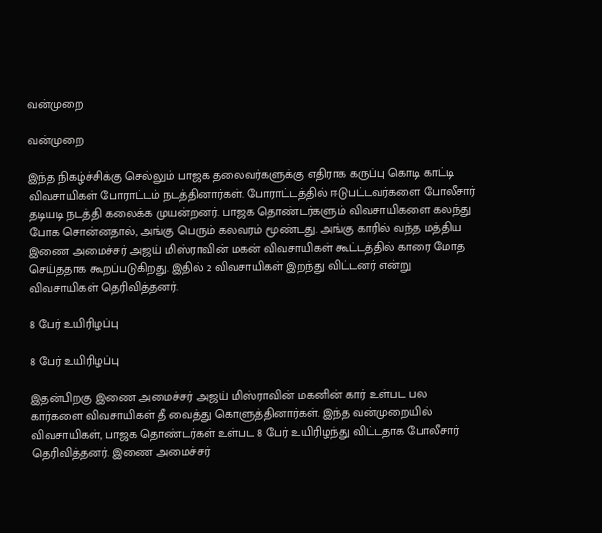வன்முறை

வன்முறை

இந்த நிகழ்ச்சிக்கு செல்லும் பாஜக தலைவர்களுக்கு எதிராக கருப்பு கொடி காட்டி விவசாயிகள் போராட்டம் நடத்தினார்கள். போராட்டத்தில் ஈடுபட்டவர்களை போலீசார் தடியடி நடத்தி கலைக்க முயன்றனர். பாஜக தொண்டர்களும் விவசாயிகளை கலந்து போக சொன்னதால், அங்கு பெரும் கலவரம் மூண்டது. அங்கு காரில் வந்த மத்திய இணை அமைச்சர் அஜய் மிஸ்ராவின் மகன் விவசாயிகள் கூட்டத்தில் காரை மோத செய்ததாக கூறப்படுகிறது. இதில் 2 விவசாயிகள் இறந்து விட்டனர் என்று விவசாயிகள் தெரிவித்தனர்.

8 பேர் உயிரிழப்பு

8 பேர் உயிரிழப்பு

இதன்பிறகு இணை அமைச்சர் அஜய் மிஸ்ராவின் மகனின் கார் உள்பட பல கார்களை விவசாயிகள் தீ வைத்து கொளுத்தினார்கள். இந்த வன்முறையில் விவசாயிகள், பாஜக தொண்டர்கள் உள்பட 8 பேர் உயிரிழந்து விட்டதாக போலீசார் தெரிவித்தனர். இணை அமைச்சர்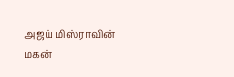அஜய் மிஸ்ராவின் மகன்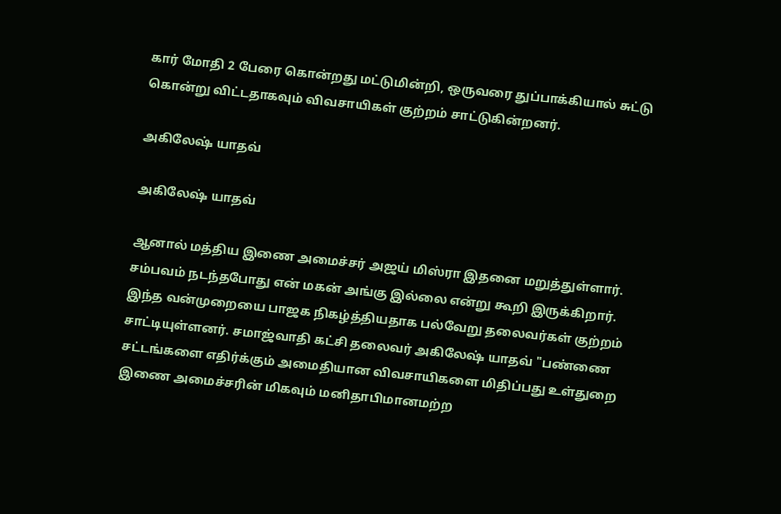கார் மோதி 2 பேரை கொன்றது மட்டுமின்றி, ஒருவரை துப்பாக்கியால் சுட்டு கொன்று விட்டதாகவும் விவசாயிகள் குற்றம் சாட்டுகின்றனர்.

அகிலேஷ் யாதவ்

அகிலேஷ் யாதவ்

ஆனால் மத்திய இணை அமைச்சர் அஜய் மிஸ்ரா இதனை மறுத்துள்ளார். சம்பவம் நடந்தபோது என் மகன் அங்கு இல்லை என்று கூறி இருக்கிறார். இந்த வன்முறையை பாஜக நிகழ்த்தியதாக பல்வேறு தலைவர்கள் குற்றம் சாட்டியுள்ளனர். சமாஜ்வாதி கட்சி தலைவர் அகிலேஷ் யாதவ் "பண்ணை சட்டங்களை எதிர்க்கும் அமைதியான விவசாயிகளை மிதிப்பது உள்துறை இணை அமைச்சரின் மிகவும் மனிதாபிமானமற்ற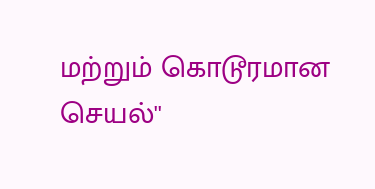மற்றும் கொடூரமான செயல்''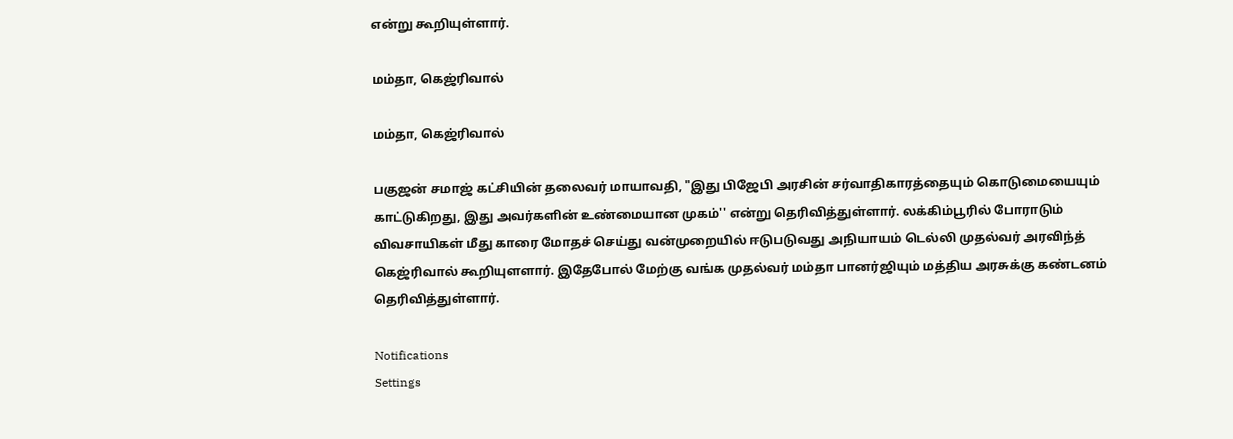என்று கூறியுள்ளார்.

மம்தா, கெஜ்ரிவால்

மம்தா, கெஜ்ரிவால்

பகுஜன் சமாஜ் கட்சியின் தலைவர் மாயாவதி, "இது பிஜேபி அரசின் சர்வாதிகாரத்தையும் கொடுமையையும் காட்டுகிறது, இது அவர்களின் உண்மையான முகம்'' என்று தெரிவித்துள்ளார். லக்கிம்பூரில் போராடும் விவசாயிகள் மீது காரை மோதச் செய்து வன்முறையில் ஈடுபடுவது அநியாயம் டெல்லி முதல்வர் அரவிந்த் கெஜ்ரிவால் கூறியுளளார். இதேபோல் மேற்கு வங்க முதல்வர் மம்தா பானர்ஜியும் மத்திய அரசுக்கு கண்டனம் தெரிவித்துள்ளார்.

Notifications
Settings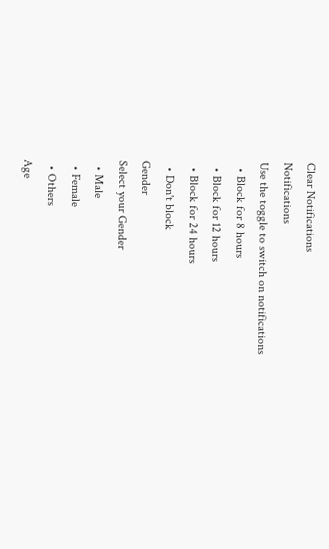Clear Notifications
Notifications
Use the toggle to switch on notifications
  • Block for 8 hours
  • Block for 12 hours
  • Block for 24 hours
  • Don't block
Gender
Select your Gender
  • Male
  • Female
  • Others
Age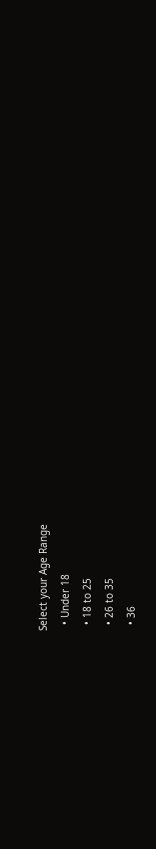Select your Age Range
  • Under 18
  • 18 to 25
  • 26 to 35
  • 36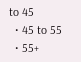to 45
  • 45 to 55
  • 55+